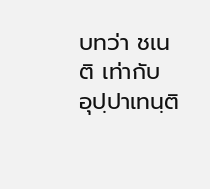บทว่า ชเนติ เท่ากับ อุปฺปาเทนฺติ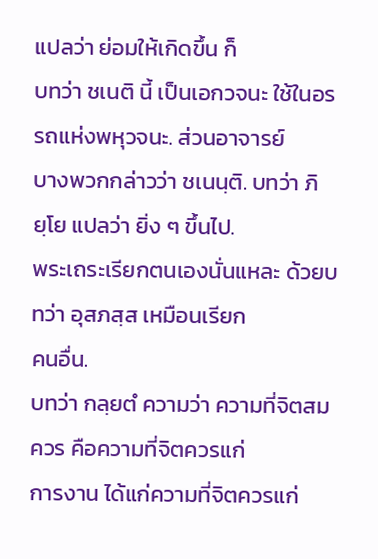แปลว่า ย่อมให้เกิดขึ้น ก็
บทว่า ชเนติ นี้ เป็นเอกวจนะ ใช้ในอรรถแห่งพหุวจนะ. ส่วนอาจารย์
บางพวกกล่าวว่า ชเนนฺติ. บทว่า ภิยฺโย แปลว่า ยิ่ง ๆ ขึ้นไป.
พระเถระเรียกตนเองนั่นแหละ ด้วยบทว่า อุสภสฺส เหมือนเรียก
คนอื่น.
บทว่า กลฺยตํ ความว่า ความที่จิตสมควร คือความที่จิตควรแก่
การงาน ได้แก่ความที่จิตควรแก่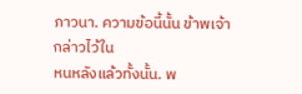ภาวนา. ความข้อนี้นั้น ข้าพเจ้ากล่าวไว้ใน
หนหลังแล้วทั้งนั้น. พ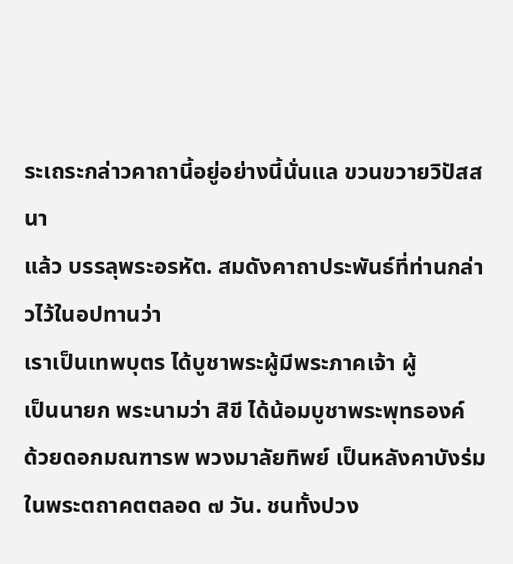ระเถระกล่าวคาถานี้อยู่อย่างนี้นั่นแล ขวนขวายวิปัสสนา
แล้ว บรรลุพระอรหัต. สมดังคาถาประพันธ์ที่ท่านกล่าวไว้ในอปทานว่า
เราเป็นเทพบุตร ได้บูชาพระผู้มีพระภาคเจ้า ผู้
เป็นนายก พระนามว่า สิขี ได้น้อมบูชาพระพุทธองค์
ด้วยดอกมณฑารพ พวงมาลัยทิพย์ เป็นหลังคาบังร่ม
ในพระตถาคตตลอด ๗ วัน. ชนทั้งปวง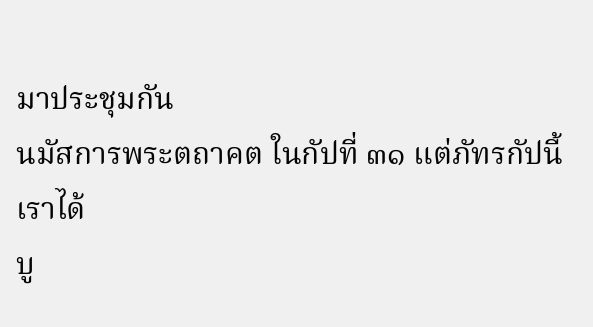มาประชุมกัน
นมัสการพระตถาคต ในกัปที่ ๓๑ แต่ภัทรกัปนี้ เราได้
บู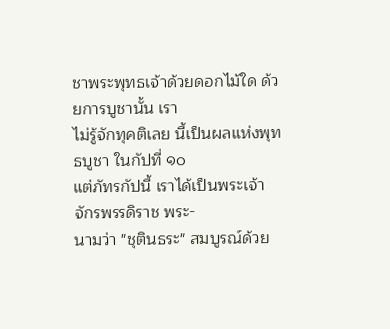ชาพระพุทธเจ้าด้วยดอกไม้ใด ด้วยการบูชานั้น เรา
ไม่รู้จักทุคติเลย นี้เป็นผลแห่งพุทธบูชา ในกัปที่ ๑๐
แต่ภัทรกัปนี้ เราได้เป็นพระเจ้าจักรพรรดิราช พระ-
นามว่า "ชุตินธระ" สมบูรณ์ด้วย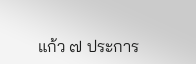แก้ว ๗ ประการ